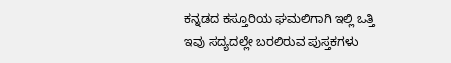ಕನ್ನಡದ ಕಸ್ತೂರಿಯ ಘಮಲಿಗಾಗಿ ಇಲ್ಲಿ ಒತ್ತಿ
ಇವು ಸದ್ಯದಲ್ಲೇ ಬರಲಿರುವ ಪುಸ್ತಕಗಳು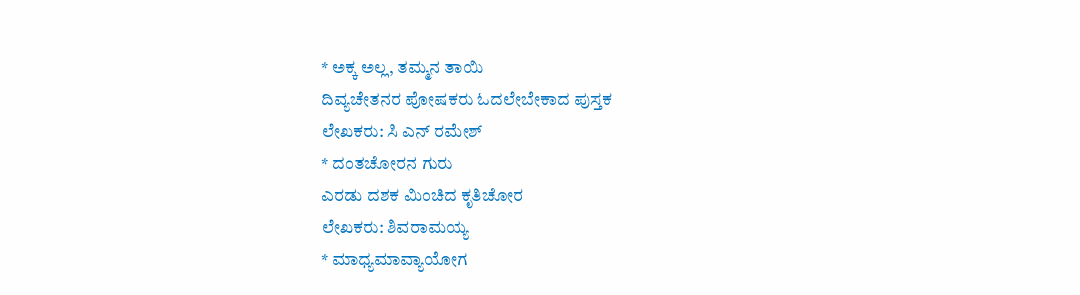* ಅಕ್ಕ ಅಲ್ಲ, ತಮ್ಮನ ತಾಯಿ
ದಿವ್ಯಚೇತನರ ಪೋಷಕರು ಓದಲೇಬೇಕಾದ ಪುಸ್ತಕ
ಲೇಖಕರು: ಸಿ ಎನ್ ರಮೇಶ್
* ದಂತಚೋರನ ಗುರು
ಎರಡು ದಶಕ ಮಿಂಚಿದ ಕೃತಿಚೋರ
ಲೇಖಕರು: ಶಿವರಾಮಯ್ಯ
* ಮಾಧ್ಯಮಾವ್ಯಾಯೋಗ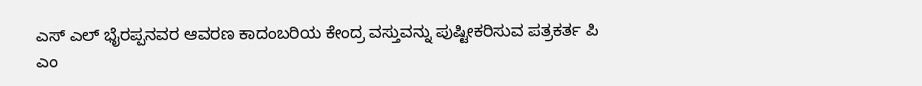ಎಸ್ ಎಲ್ ಭೈರಪ್ಪನವರ ಆವರಣ ಕಾದಂಬರಿಯ ಕೇಂದ್ರ ವಸ್ತುವನ್ನು ಪುಷ್ಟೀಕರಿಸುವ ಪತ್ರಕರ್ತ ಪಿ ಎಂ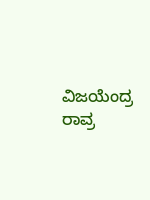ವಿಜಯೆಂದ್ರ ರಾವ್ರ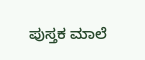ಪುಸ್ತಕ ಮಾಲೆ